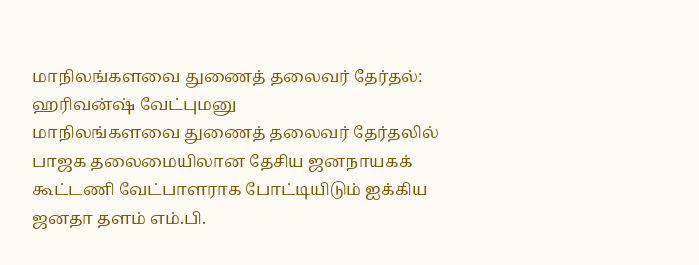மாநிலங்களவை துணைத் தலைவர் தேர்தல்: ஹரிவன்ஷ் வேட்புமனு
மாநிலங்களவை துணைத் தலைவர் தேர்தலில் பாஜக தலைமையிலான தேசிய ஜனநாயகக் கூட்டணி வேட்பாளராக போட்டியிடும் ஐக்கிய ஜனதா தளம் எம்.பி.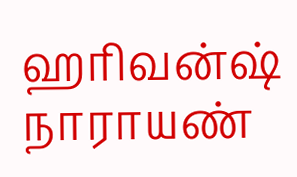ஹரிவன்ஷ் நாராயண்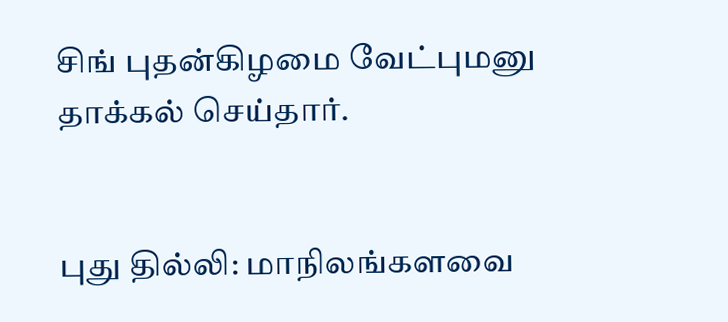சிங் புதன்கிழமை வேட்புமனு தாக்கல் செய்தார்.


புது தில்லி: மாநிலங்களவை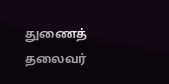துணைத் தலைவர்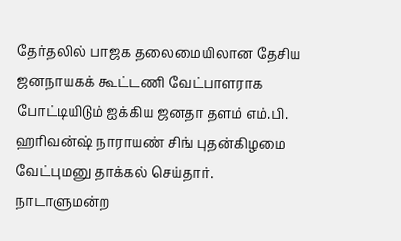தேர்தலில் பாஜக தலைமையிலான தேசிய ஜனநாயகக் கூட்டணி வேட்பாளராக போட்டியிடும் ஐக்கிய ஜனதா தளம் எம்.பி. ஹரிவன்ஷ் நாராயண் சிங் புதன்கிழமை வேட்புமனு தாக்கல் செய்தார்.
நாடாளுமன்ற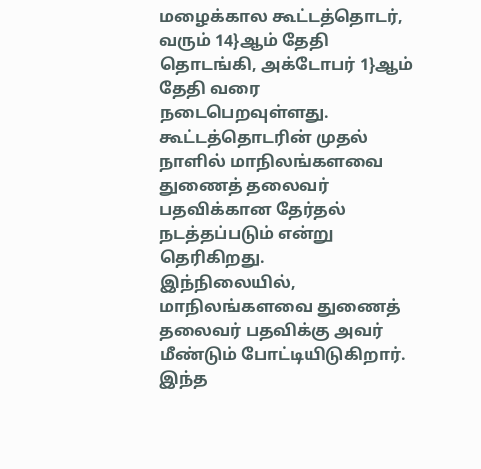மழைக்கால கூட்டத்தொடர், வரும் 14}ஆம் தேதி தொடங்கி, அக்டோபர் 1}ஆம் தேதி வரை நடைபெறவுள்ளது. கூட்டத்தொடரின் முதல் நாளில் மாநிலங்களவை துணைத் தலைவர் பதவிக்கான தேர்தல் நடத்தப்படும் என்று தெரிகிறது.
இந்நிலையில், மாநிலங்களவை துணைத் தலைவர் பதவிக்கு அவர் மீண்டும் போட்டியிடுகிறார். இந்த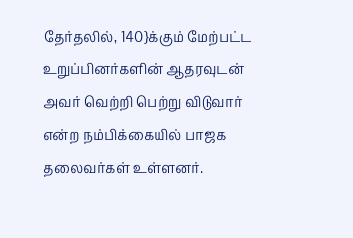தேர்தலில், 140}க்கும் மேற்பட்ட உறுப்பினர்களின் ஆதரவுடன் அவர் வெற்றி பெற்று விடுவார் என்ற நம்பிக்கையில் பாஜக தலைவர்கள் உள்ளனர்.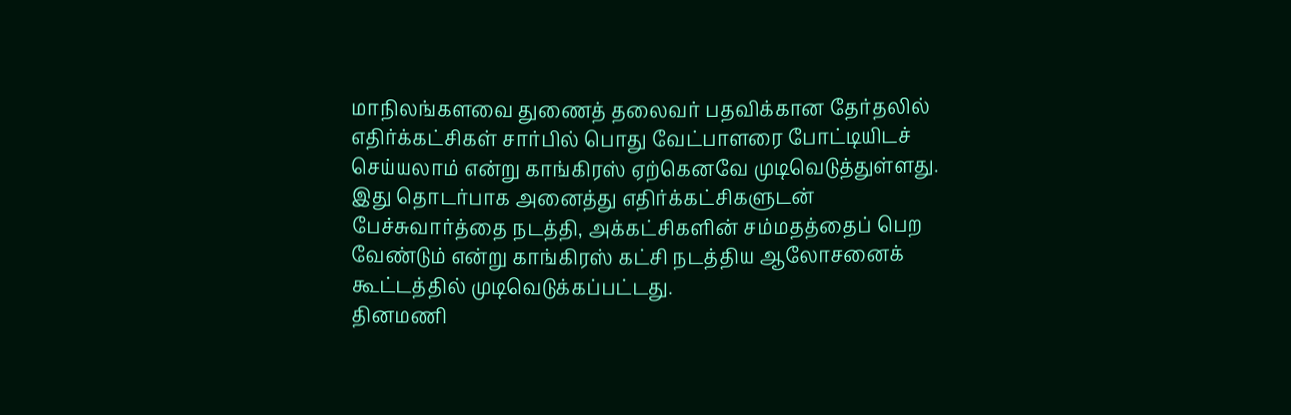மாநிலங்களவை துணைத் தலைவர் பதவிக்கான தேர்தலில் எதிர்க்கட்சிகள் சார்பில் பொது வேட்பாளரை போட்டியிடச் செய்யலாம் என்று காங்கிரஸ் ஏற்கெனவே முடிவெடுத்துள்ளது.
இது தொடர்பாக அனைத்து எதிர்க்கட்சிகளுடன் பேச்சுவார்த்தை நடத்தி, அக்கட்சிகளின் சம்மதத்தைப் பெற வேண்டும் என்று காங்கிரஸ் கட்சி நடத்திய ஆலோசனைக் கூட்டத்தில் முடிவெடுக்கப்பட்டது.
தினமணி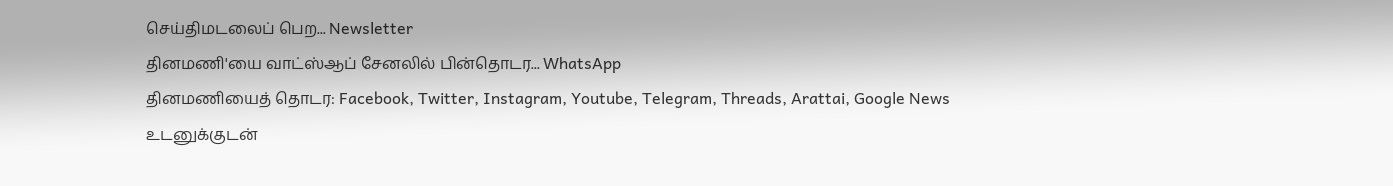செய்திமடலைப் பெற... Newsletter
தினமணி'யை வாட்ஸ்ஆப் சேனலில் பின்தொடர... WhatsApp
தினமணியைத் தொடர: Facebook, Twitter, Instagram, Youtube, Telegram, Threads, Arattai, Google News
உடனுக்குடன்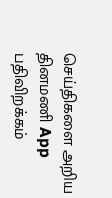செய்திகளை அறிய தினமணி App பதிவிறக்கம்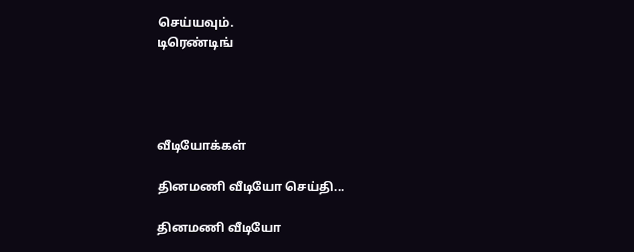செய்யவும்.
டிரெண்டிங்




வீடியோக்கள்

தினமணி வீடியோ செய்தி...

தினமணி வீடியோ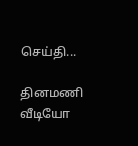செய்தி...

தினமணி வீடியோ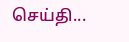செய்தி...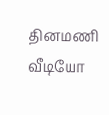தினமணி வீடியோ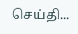செய்தி...